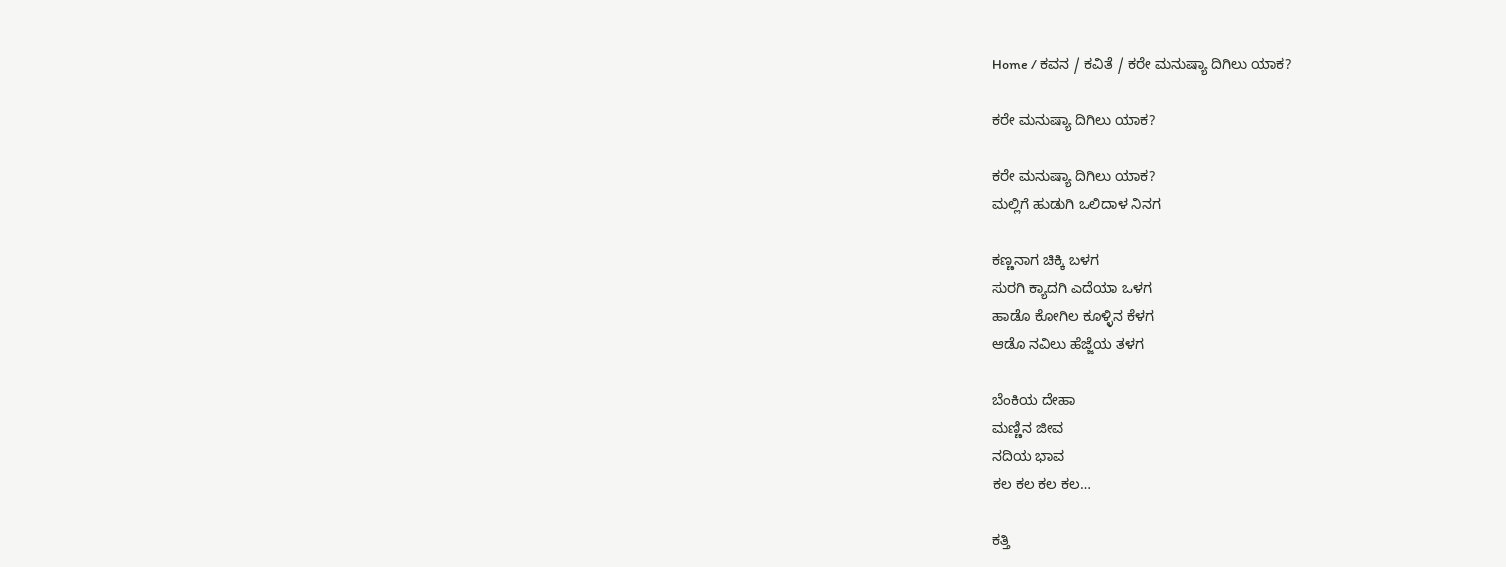Home / ಕವನ / ಕವಿತೆ / ಕರೇ ಮನುಷ್ಯಾ ದಿಗಿಲು ಯಾಕ?

ಕರೇ ಮನುಷ್ಯಾ ದಿಗಿಲು ಯಾಕ?

ಕರೇ ಮನುಷ್ಯಾ ದಿಗಿಲು ಯಾಕ?
ಮಲ್ಲಿಗೆ ಹುಡುಗಿ ಒಲಿದಾಳ ನಿನಗ

ಕಣ್ಣನಾಗ ಚಿಕ್ಕಿ ಬಳಗ
ಸುರಗಿ ಕ್ಯಾದಗಿ ಎದೆಯಾ ಒಳಗ
ಹಾಡೊ ಕೋಗಿಲ ಕೂಳ್ಳಿನ ಕೆಳಗ
ಆಡೊ ನವಿಲು ಹೆಜ್ಜೆಯ ತಳಗ

ಬೆಂಕಿಯ ದೇಹಾ
ಮಣ್ಣಿನ ಜೀವ
ನದಿಯ ಭಾವ
ಕಲ ಕಲ ಕಲ ಕಲ…

ಕತ್ತಿ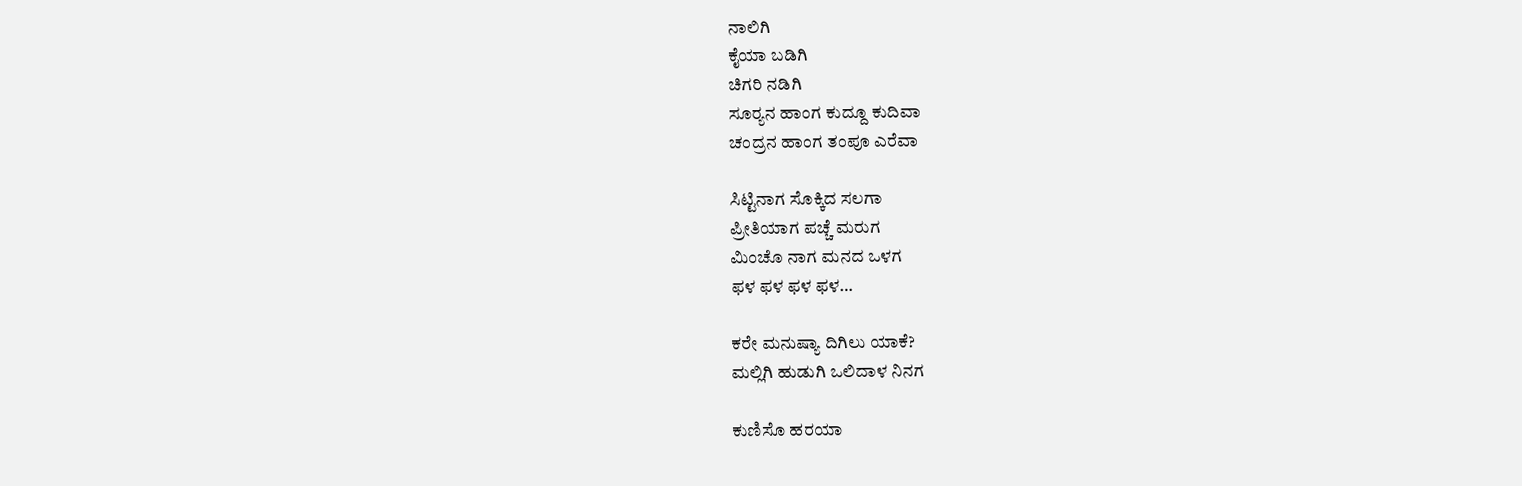ನಾಲಿಗಿ
ಕೈಯಾ ಬಡಿಗಿ
ಚಿಗರಿ ನಡಿಗಿ
ಸೂರ್‍ಯನ ಹಾಂಗ ಕುದ್ದೂ ಕುದಿವಾ
ಚಂದ್ರನ ಹಾಂಗ ತಂಪೂ ಎರೆವಾ

ಸಿಟ್ಟಿನಾಗ ಸೊಕ್ಕಿದ ಸಲಗಾ
ಪ್ರೀತಿಯಾಗ ಪಚ್ಚೆ ಮರುಗ
ಮಿಂಚೊ ನಾಗ ಮನದ ಒಳಗ
ಫಳ ಫಳ ಫಳ ಫಳ…

ಕರೇ ಮನುಷ್ಯಾ ದಿಗಿಲು ಯಾಕೆ?
ಮಲ್ಲಿಗಿ ಹುಡುಗಿ ಒಲಿದಾಳ ನಿನಗ

ಕುಣಿಸೊ ಹರಯಾ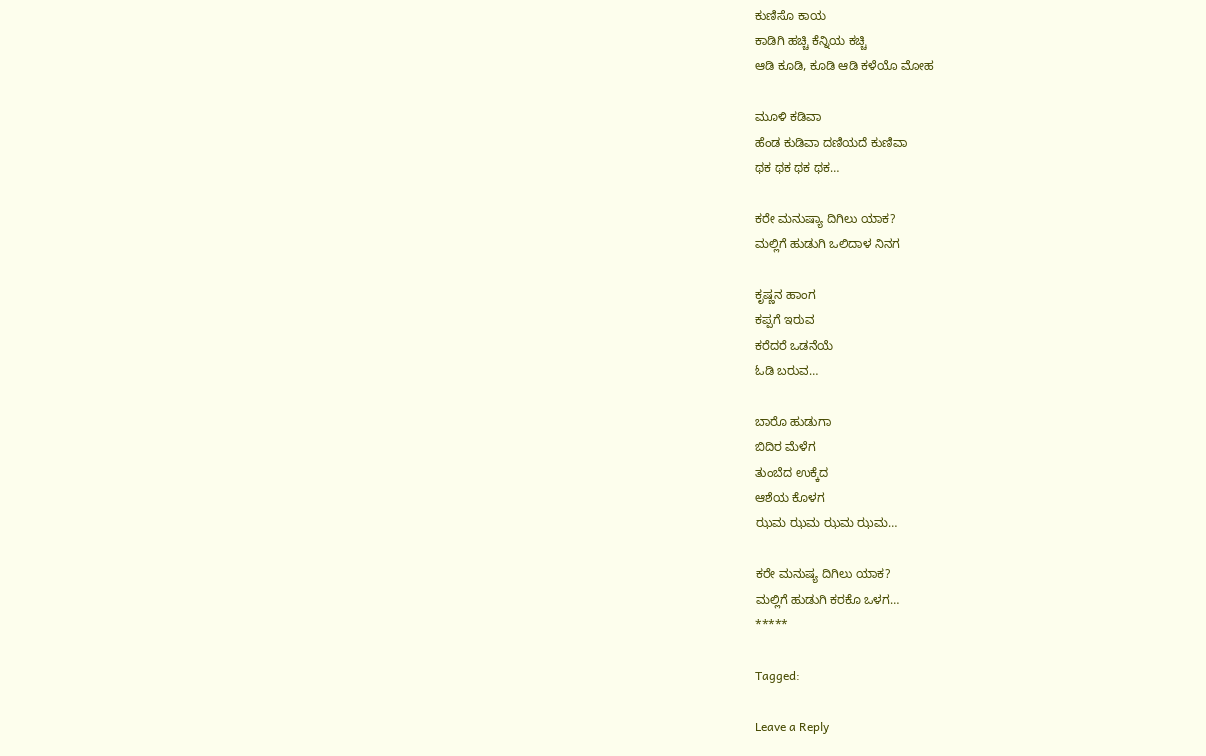ಕುಣಿಸೊ ಕಾಯ
ಕಾಡಿಗಿ ಹಚ್ಚಿ ಕೆನ್ನಿಯ ಕಚ್ಚಿ
ಆಡಿ ಕೂಡಿ, ಕೂಡಿ ಆಡಿ ಕಳೆಯೊ ಮೋಹ

ಮೂಳಿ ಕಡಿವಾ
ಹೆಂಡ ಕುಡಿವಾ ದಣಿಯದೆ ಕುಣಿವಾ
ಥಕ ಥಕ ಥಕ ಥಕ…

ಕರೇ ಮನುಷ್ಯಾ ದಿಗಿಲು ಯಾಕ?
ಮಲ್ಲಿಗೆ ಹುಡುಗಿ ಒಲಿದಾಳ ನಿನಗ

ಕೃಷ್ಣನ ಹಾಂಗ
ಕಪ್ಪಗೆ ಇರುವ
ಕರೆದರೆ ಒಡನೆಯೆ
ಓಡಿ ಬರುವ…

ಬಾರೊ ಹುಡುಗಾ
ಬಿದಿರ ಮೆಳೆಗ
ತುಂಬೆದ ಉಕ್ಕೆದ
ಆಶೆಯ ಕೊಳಗ
ಝಮ ಝಮ ಝಮ ಝಮ…

ಕರೇ ಮನುಷ್ಯ ದಿಗಿಲು ಯಾಕ?
ಮಲ್ಲಿಗೆ ಹುಡುಗಿ ಕರಕೊ ಒಳಗ…
*****

Tagged:

Leave a Reply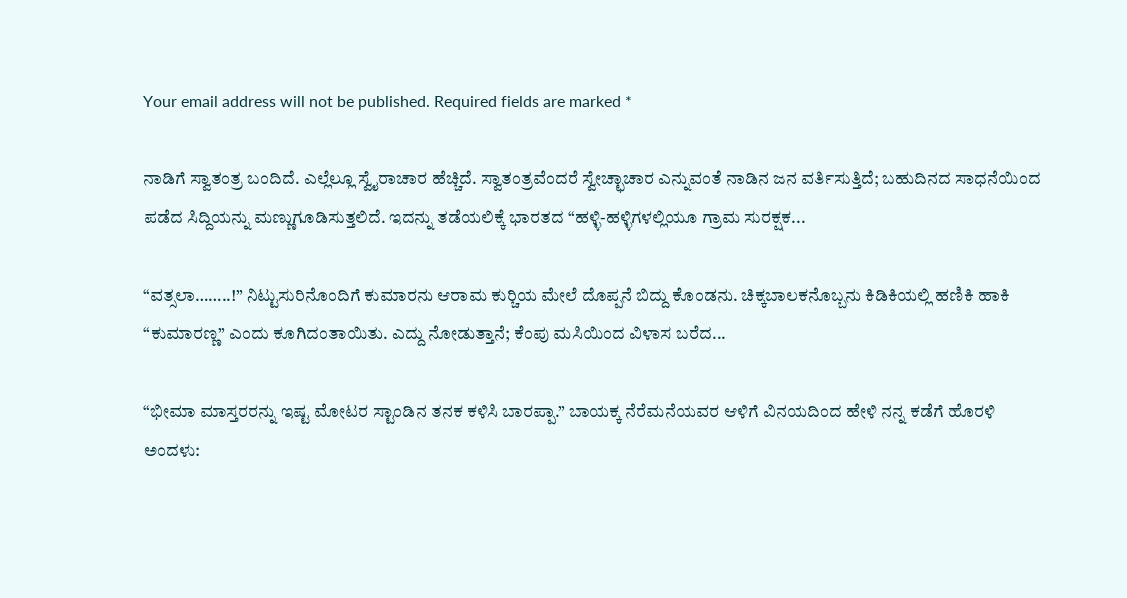Your email address will not be published. Required fields are marked *

ನಾಡಿಗೆ ಸ್ವಾತಂತ್ರ ಬಂದಿದೆ. ಎಲ್ಲೆಲ್ಲೂ ಸ್ವೈರಾಚಾರ ಹೆಚ್ಚಿದೆ. ಸ್ವಾತಂತ್ರವೆಂದರೆ ಸ್ವೇಚ್ಛಾಚಾರ ಎನ್ನುವಂತೆ ನಾಡಿನ ಜನ ವರ್ತಿಸುತ್ತಿದೆ; ಬಹುದಿನದ ಸಾಧನೆಯಿಂದ ಪಡೆದ ಸಿದ್ದಿಯನ್ನು ಮಣ್ಣುಗೂಡಿಸುತ್ತಲಿದೆ. ಇದನ್ನು ತಡೆಯಲಿಕ್ಕೆ ಭಾರತದ “ಹಳ್ಳಿ-ಹಳ್ಳಿಗಳಲ್ಲಿಯೂ ಗ್ರಾಮ ಸುರಕ್ಷಕ...

“ವತ್ಸಲಾ……..!” ನಿಟ್ಟುಸುರಿನೊಂದಿಗೆ ಕುಮಾರನು ಆರಾಮ ಕುರ್‍ಚಿಯ ಮೇಲೆ ದೊಪ್ಪನೆ ಬಿದ್ದು ಕೊಂಡನು. ಚಿಕ್ಕಬಾಲಕನೊಬ್ಬನು ಕಿಡಿಕಿಯಲ್ಲಿ ಹಣಿಕಿ ಹಾಕಿ “ಕುಮಾರಣ್ಣ” ಎಂದು ಕೂಗಿದಂತಾಯಿತು. ಎದ್ದು ನೋಡುತ್ತಾನೆ; ಕೆಂಪು ಮಸಿಯಿಂದ ವಿಳಾಸ ಬರೆದ...

“ಭೀಮಾ ಮಾಸ್ತರರನ್ನು ಇಷ್ಟ ಮೋಟರ ಸ್ಟಾಂಡಿನ ತನಕ ಕಳಿಸಿ ಬಾರಪ್ಪಾ.” ಬಾಯಕ್ಕ ನೆರೆಮನೆಯವರ ಆಳಿಗೆ ವಿನಯದಿಂದ ಹೇಳಿ ನನ್ನ ಕಡೆಗೆ ಹೊರಳಿ ಅಂದಳು: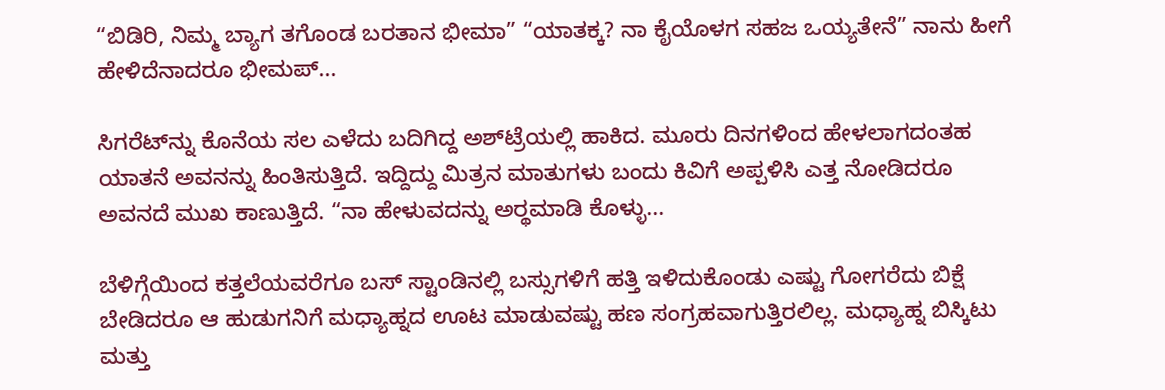“ಬಿಡಿರಿ, ನಿಮ್ಮ ಬ್ಯಾಗ ತಗೊಂಡ ಬರತಾನ ಭೀಮಾ” “ಯಾತಕ್ಕ? ನಾ ಕೈಯೊಳಗ ಸಹಜ ಒಯ್ಯತೇನೆ” ನಾನು ಹೀಗೆ ಹೇಳಿದೆನಾದರೂ ಭೀಮಪ್...

ಸಿಗರೆಟ್‌ನ್ನು ಕೊನೆಯ ಸಲ ಎಳೆದು ಬದಿಗಿದ್ದ ಅಶ್‌ಟ್ರೆಯಲ್ಲಿ ಹಾಕಿದ. ಮೂರು ದಿನಗಳಿಂದ ಹೇಳಲಾಗದಂತಹ ಯಾತನೆ ಅವನನ್ನು ಹಿಂತಿಸುತ್ತಿದೆ. ಇದ್ದಿದ್ದು ಮಿತ್ರನ ಮಾತುಗಳು ಬಂದು ಕಿವಿಗೆ ಅಪ್ಪಳಿಸಿ ಎತ್ತ ನೋಡಿದರೂ ಅವನದೆ ಮುಖ ಕಾಣುತ್ತಿದೆ. “ನಾ ಹೇಳುವದನ್ನು ಅರ್‍ಥಮಾಡಿ ಕೊಳ್ಳು...

ಬೆಳಿಗ್ಗೆಯಿಂದ ಕತ್ತಲೆಯವರೆಗೂ ಬಸ್ ಸ್ಟಾಂಡಿನಲ್ಲಿ ಬಸ್ಸುಗಳಿಗೆ ಹತ್ತಿ ಇಳಿದುಕೊಂಡು ಎಷ್ಟು ಗೋಗರೆದು ಬಿಕ್ಷೆ ಬೇಡಿದರೂ ಆ ಹುಡುಗನಿಗೆ ಮಧ್ಯಾಹ್ನದ ಊಟ ಮಾಡುವಷ್ಟು ಹಣ ಸಂಗ್ರಹವಾಗುತ್ತಿರಲಿಲ್ಲ. ಮಧ್ಯಾಹ್ನ ಬಿಸ್ಕಿಟು ಮತ್ತು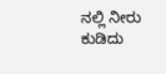ನಲ್ಲಿ ನೀರು ಕುಡಿದು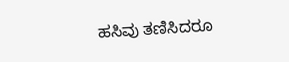ಹಸಿವು ತಣಿಸಿದರೂ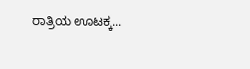ರಾತ್ರಿಯ ಊಟಕ್ಕ...